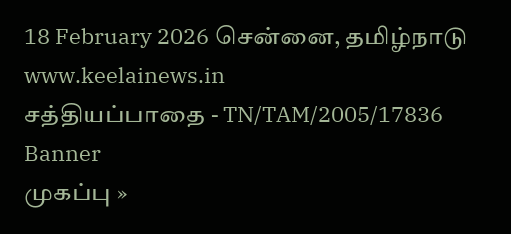18 February 2026 சென்னை, தமிழ்நாடு
www.keelainews.in
சத்தியப்பாதை - TN/TAM/2005/17836
Banner
முகப்பு »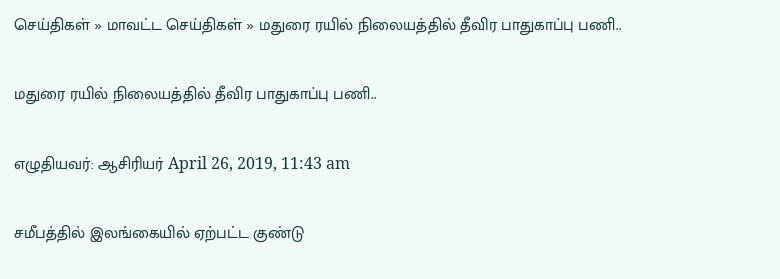செய்திகள் » மாவட்ட செய்திகள் » மதுரை ரயில் நிலையத்தில் தீவிர பாதுகாப்பு பணி..

மதுரை ரயில் நிலையத்தில் தீவிர பாதுகாப்பு பணி..

எழுதியவர்: ஆசிரியர் April 26, 2019, 11:43 am

சமீபத்தில் இலங்கையில் ஏற்பட்ட குண்டு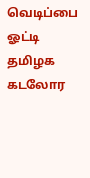வெடிப்பை ஓட்டி தமிழக கடலோர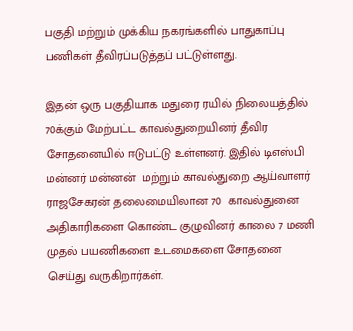பகுதி மற்றும் முக்கிய நகரங்களில் பாதுகாப்பு பணிகள் தீவிரப்படுத்தப் பட்டுள்ளது.

இதன் ஒரு பகுதியாக மதுரை ரயில் நிலையத்தில் 70க்கும் மேற்பட்ட காவல்துறையினர் தீவிர சோதனையில் ஈடுபட்டு உள்ளனர். இதில் டிஎஸ்பி மன்னர் மன்னன்  மற்றும் காவல்துறை ஆய்வாளர் ராஜசேகரன் தலைமையிலான 70  காவல்துனை அதிகாரிகளை கொண்ட குழுவினர் காலை 7 மணி முதல் பயணிகளை உடமைகளை சோதனை செய்து வருகிறார்கள்.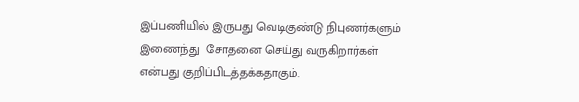இப்பணியில் இருபது வெடிகுண்டு நிபுணர்களும் இணைந்து  சோதனை செய்து வருகிறார்கள் என்பது குறிப்பிடத்தக்கதாகும்.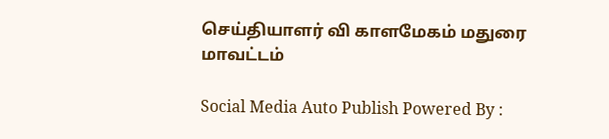செய்தியாளர் வி காளமேகம் மதுரை மாவட்டம்

Social Media Auto Publish Powered By :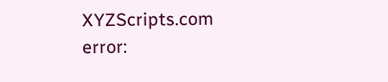XYZScripts.com
error: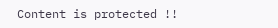Content is protected !!